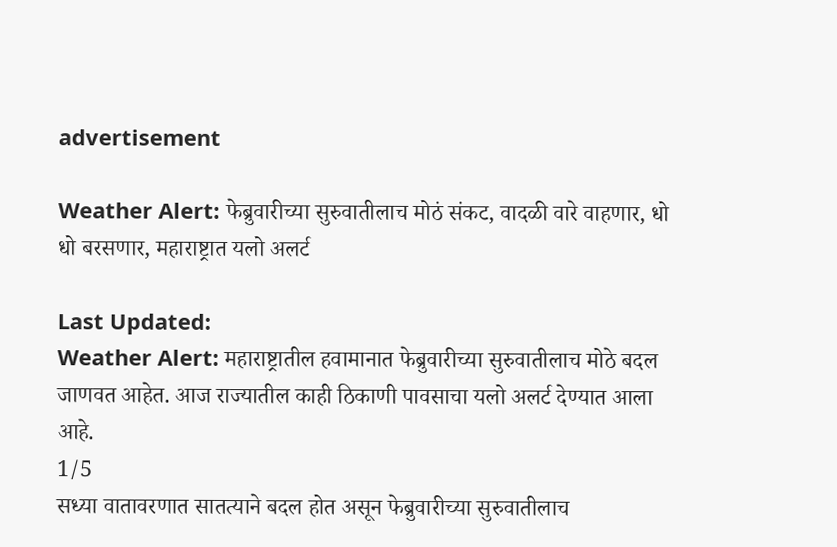advertisement

Weather Alert: फेब्रुवारीच्या सुरुवातीलाच मोठं संकट, वादळी वारे वाहणार, धो धो बरसणार, महाराष्ट्रात यलो अलर्ट

Last Updated:
Weather Alert: महाराष्ट्रातील हवामानात फेब्रुवारीच्या सुरुवातीलाच मोठे बदल जाणवत आहेत. आज राज्यातील काही ठिकाणी पावसाचा यलो अलर्ट देण्यात आला आहे.
1/5
सध्या वातावरणात सातत्याने बदल होत असून फेब्रुवारीच्या सुरुवातीलाच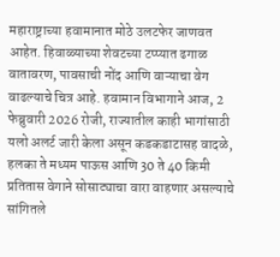महाराष्ट्राच्या हवामानात मोठे उलटफेर जाणवत आहेत. हिवाळ्याच्या शेवटच्या टप्प्यात ढगाळ वातावरण, पावसाची नोंद आणि वाऱ्याचा वेग वाढल्याचे चित्र आहे. हवामान विभागाने आज, 2 फेब्रुवारी 2026 रोजी, राज्यातील काही भागांसाठी यलो अलर्ट जारी केला असून कडकडाटासह वादळे, हलका ते मध्यम पाऊस आणि 30 ते 40 किमी प्रतितास वेगाने सोसाट्याचा वारा वाहणार असल्याचे सांगितले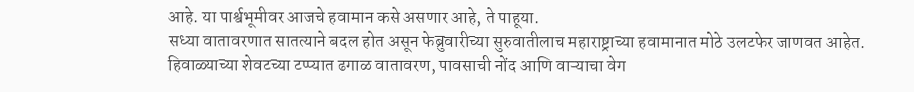आहे. या पार्श्वभूमीवर आजचे हवामान कसे असणार आहे, ते पाहूया.
सध्या वातावरणात सातत्याने बदल होत असून फेब्रुवारीच्या सुरुवातीलाच महाराष्ट्राच्या हवामानात मोठे उलटफेर जाणवत आहेत. हिवाळ्याच्या शेवटच्या टप्प्यात ढगाळ वातावरण, पावसाची नोंद आणि वाऱ्याचा वेग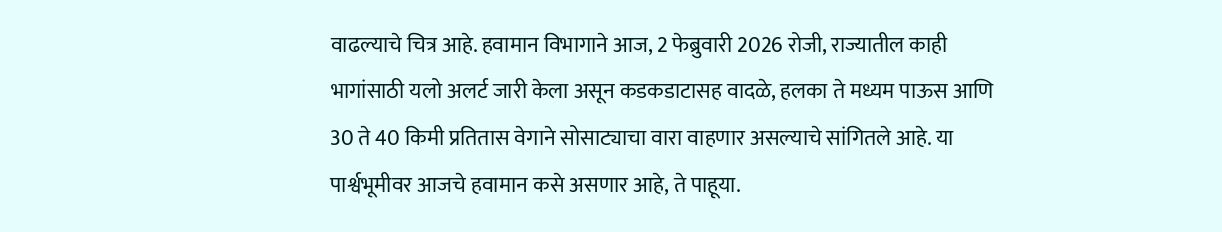वाढल्याचे चित्र आहे. हवामान विभागाने आज, 2 फेब्रुवारी 2026 रोजी, राज्यातील काही भागांसाठी यलो अलर्ट जारी केला असून कडकडाटासह वादळे, हलका ते मध्यम पाऊस आणि 30 ते 40 किमी प्रतितास वेगाने सोसाट्याचा वारा वाहणार असल्याचे सांगितले आहे. या पार्श्वभूमीवर आजचे हवामान कसे असणार आहे, ते पाहूया.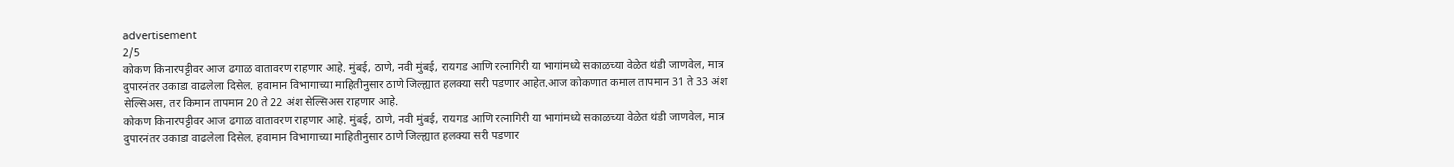advertisement
2/5
कोकण किनारपट्टीवर आज ढगाळ वातावरण राहणार आहे. मुंबई, ठाणे, नवी मुंबई, रायगड आणि रत्नागिरी या भागांमध्ये सकाळच्या वेळेत थंडी जाणवेल, मात्र दुपारनंतर उकाडा वाढलेला दिसेल. हवामान विभागाच्या माहितीनुसार ठाणे जिल्ह्यात हलक्या सरी पडणार आहेत.आज कोकणात कमाल तापमान 31 ते 33 अंश सेल्सिअस, तर किमान तापमान 20 ते 22 अंश सेल्सिअस राहणार आहे.
कोकण किनारपट्टीवर आज ढगाळ वातावरण राहणार आहे. मुंबई, ठाणे, नवी मुंबई, रायगड आणि रत्नागिरी या भागांमध्ये सकाळच्या वेळेत थंडी जाणवेल, मात्र दुपारनंतर उकाडा वाढलेला दिसेल. हवामान विभागाच्या माहितीनुसार ठाणे जिल्ह्यात हलक्या सरी पडणार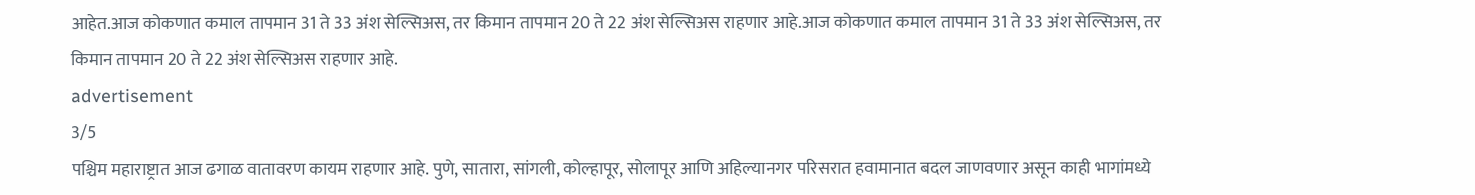आहेत.आज कोकणात कमाल तापमान 31 ते 33 अंश सेल्सिअस, तर किमान तापमान 20 ते 22 अंश सेल्सिअस राहणार आहे.आज कोकणात कमाल तापमान 31 ते 33 अंश सेल्सिअस, तर किमान तापमान 20 ते 22 अंश सेल्सिअस राहणार आहे.
advertisement
3/5
पश्चिम महाराष्ट्रात आज ढगाळ वातावरण कायम राहणार आहे. पुणे, सातारा, सांगली, कोल्हापूर, सोलापूर आणि अहिल्यानगर परिसरात हवामानात बदल जाणवणार असून काही भागांमध्ये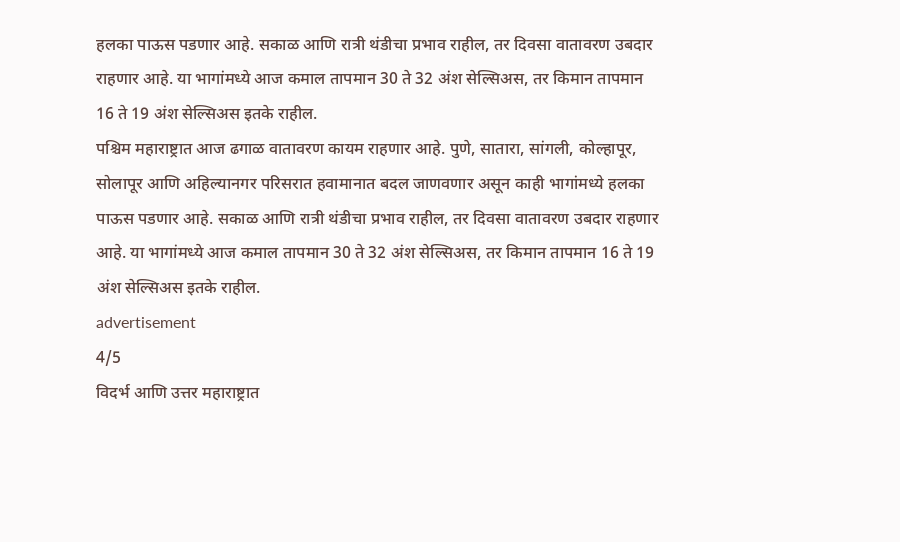हलका पाऊस पडणार आहे. सकाळ आणि रात्री थंडीचा प्रभाव राहील, तर दिवसा वातावरण उबदार राहणार आहे. या भागांमध्ये आज कमाल तापमान 30 ते 32 अंश सेल्सिअस, तर किमान तापमान 16 ते 19 अंश सेल्सिअस इतके राहील.
पश्चिम महाराष्ट्रात आज ढगाळ वातावरण कायम राहणार आहे. पुणे, सातारा, सांगली, कोल्हापूर, सोलापूर आणि अहिल्यानगर परिसरात हवामानात बदल जाणवणार असून काही भागांमध्ये हलका पाऊस पडणार आहे. सकाळ आणि रात्री थंडीचा प्रभाव राहील, तर दिवसा वातावरण उबदार राहणार आहे. या भागांमध्ये आज कमाल तापमान 30 ते 32 अंश सेल्सिअस, तर किमान तापमान 16 ते 19 अंश सेल्सिअस इतके राहील.
advertisement
4/5
विदर्भ आणि उत्तर महाराष्ट्रात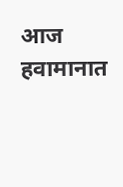आज हवामानात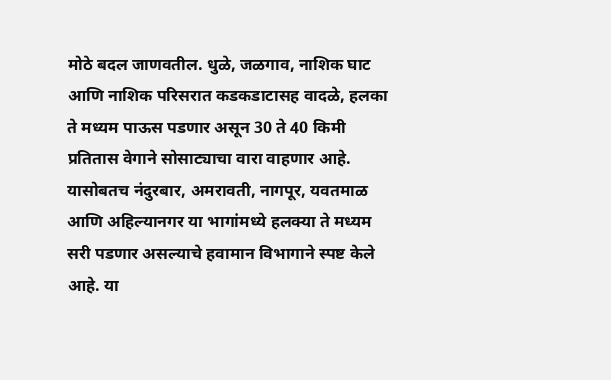मोठे बदल जाणवतील. धुळे, जळगाव, नाशिक घाट आणि नाशिक परिसरात कडकडाटासह वादळे, हलका ते मध्यम पाऊस पडणार असून 30 ते 40 किमी प्रतितास वेगाने सोसाट्याचा वारा वाहणार आहे. यासोबतच नंदुरबार, अमरावती, नागपूर, यवतमाळ आणि अहिल्यानगर या भागांमध्ये हलक्या ते मध्यम सरी पडणार असल्याचे हवामान विभागाने स्पष्ट केले आहे. या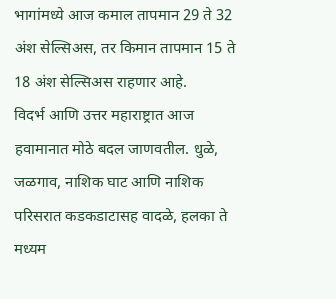भागांमध्ये आज कमाल तापमान 29 ते 32 अंश सेल्सिअस, तर किमान तापमान 15 ते 18 अंश सेल्सिअस राहणार आहे.
विदर्भ आणि उत्तर महाराष्ट्रात आज हवामानात मोठे बदल जाणवतील. धुळे, जळगाव, नाशिक घाट आणि नाशिक परिसरात कडकडाटासह वादळे, हलका ते मध्यम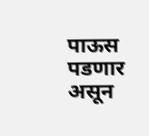पाऊस पडणार असून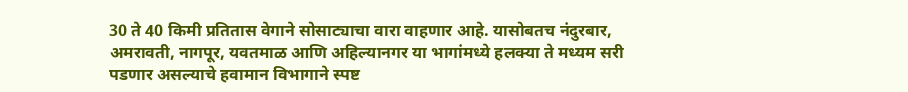30 ते 40 किमी प्रतितास वेगाने सोसाट्याचा वारा वाहणार आहे. यासोबतच नंदुरबार, अमरावती, नागपूर, यवतमाळ आणि अहिल्यानगर या भागांमध्ये हलक्या ते मध्यम सरी पडणार असल्याचे हवामान विभागाने स्पष्ट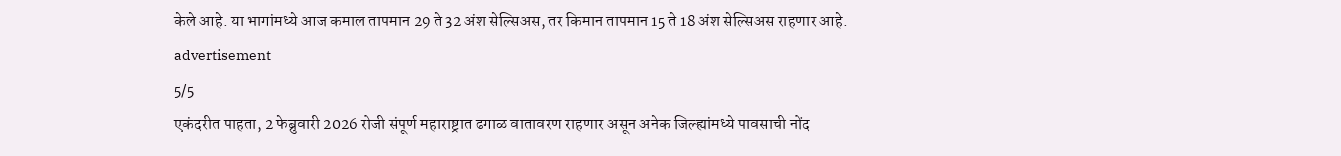केले आहे. या भागांमध्ये आज कमाल तापमान 29 ते 32 अंश सेल्सिअस, तर किमान तापमान 15 ते 18 अंश सेल्सिअस राहणार आहे.
advertisement
5/5
एकंदरीत पाहता, 2 फेब्रुवारी 2026 रोजी संपूर्ण महाराष्ट्रात ढगाळ वातावरण राहणार असून अनेक जिल्ह्यांमध्ये पावसाची नोंद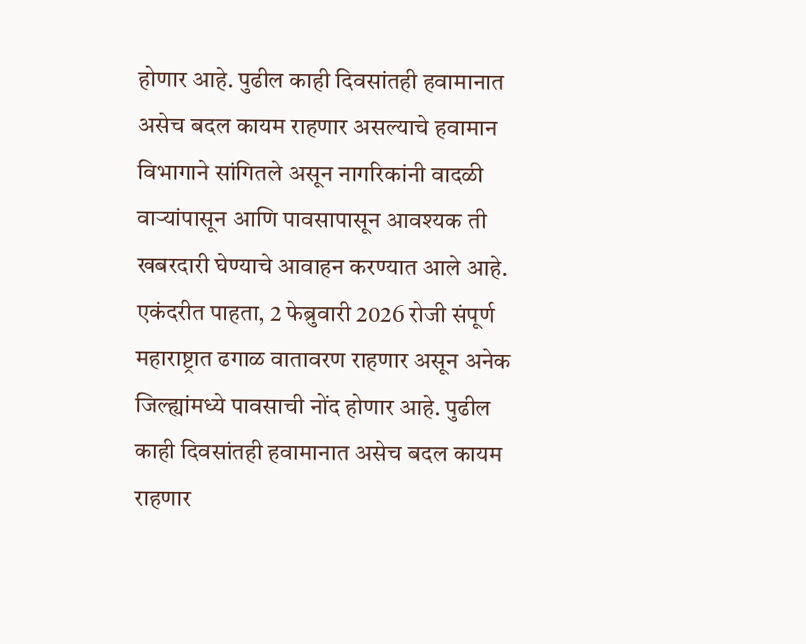होणार आहे. पुढील काही दिवसांतही हवामानात असेच बदल कायम राहणार असल्याचे हवामान विभागाने सांगितले असून नागरिकांनी वादळी वाऱ्यांपासून आणि पावसापासून आवश्यक ती खबरदारी घेण्याचे आवाहन करण्यात आले आहे.
एकंदरीत पाहता, 2 फेब्रुवारी 2026 रोजी संपूर्ण महाराष्ट्रात ढगाळ वातावरण राहणार असून अनेक जिल्ह्यांमध्ये पावसाची नोंद होणार आहे. पुढील काही दिवसांतही हवामानात असेच बदल कायम राहणार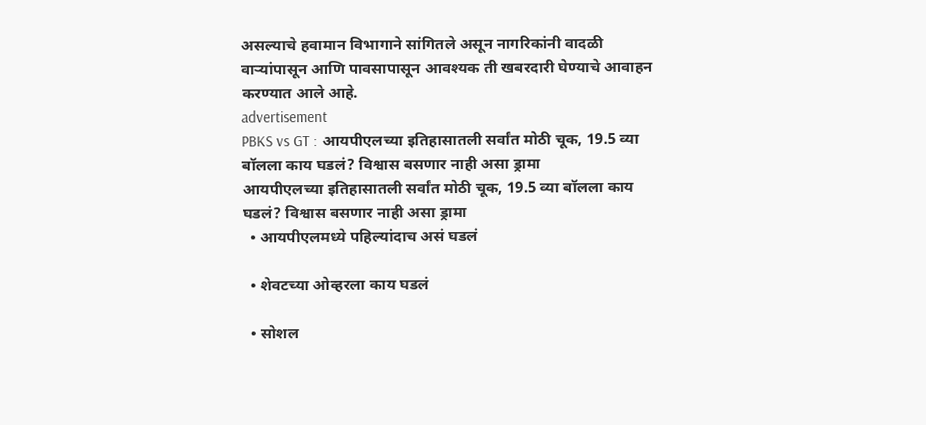असल्याचे हवामान विभागाने सांगितले असून नागरिकांनी वादळी वाऱ्यांपासून आणि पावसापासून आवश्यक ती खबरदारी घेण्याचे आवाहन करण्यात आले आहे.
advertisement
PBKS vs GT : आयपीएलच्या इतिहासातली सर्वांत मोठी चूक, 19.5 व्या बॉलला काय घडलं? विश्वास बसणार नाही असा ड्रामा
आयपीएलच्या इतिहासातली सर्वांत मोठी चूक, 19.5 व्या बॉलला काय घडलं? विश्वास बसणार नाही असा ड्रामा
  • आयपीएलमध्ये पहिल्यांदाच असं घडलं

  • शेवटच्या ओव्हरला काय घडलं

  • सोशल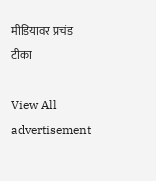मीडियावर प्रचंड टीका

View All
advertisement